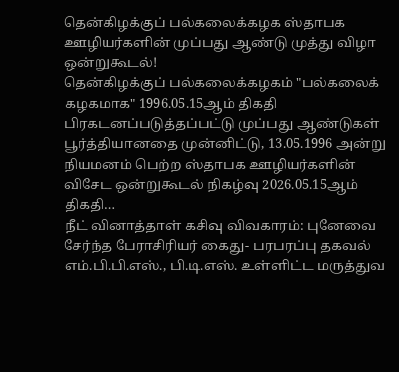தென்கிழக்குப் பல்கலைக்கழக ஸ்தாபக ஊழியர்களின் முப்பது ஆண்டு முத்து விழா ஒன்றுகூடல்!
தென்கிழக்குப் பல்கலைக்கழகம் "பல்கலைக் கழகமாக" 1996.05.15ஆம் திகதி பிரகடனப்படுத்தப்பட்டு முப்பது ஆண்டுகள் பூர்த்தியானதை முன்னிட்டு, 13.05.1996 அன்று நியமனம் பெற்ற ஸ்தாபக ஊழியர்களின் விசேட ஒன்றுகூடல் நிகழ்வு 2026.05.15ஆம் திகதி…
நீட் வினாத்தாள் கசிவு விவகாரம்: புனேவை சேர்ந்த பேராசிரியர் கைது- பரபரப்பு தகவல்
எம்.பி.பி.எஸ்., பி.டி.எஸ். உள்ளிட்ட மருத்துவ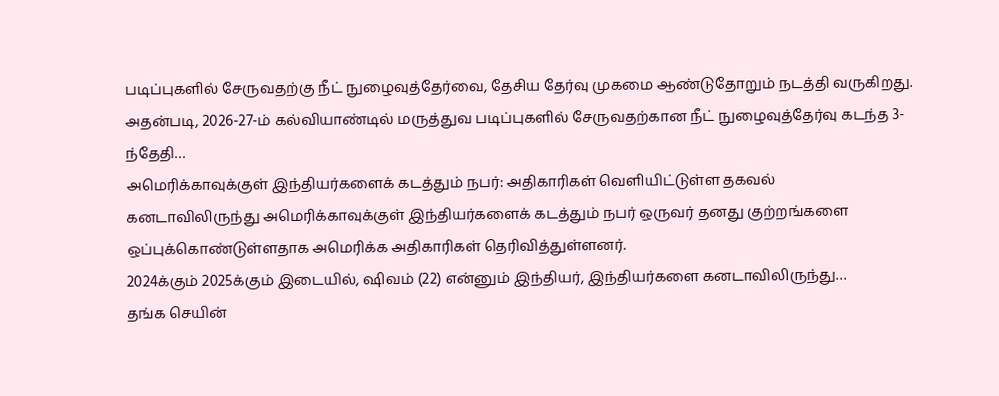படிப்புகளில் சேருவதற்கு நீட் நுழைவுத்தேர்வை, தேசிய தேர்வு முகமை ஆண்டுதோறும் நடத்தி வருகிறது. அதன்படி, 2026-27-ம் கல்வியாண்டில் மருத்துவ படிப்புகளில் சேருவதற்கான நீட் நுழைவுத்தேர்வு கடந்த 3-ந்தேதி…
அமெரிக்காவுக்குள் இந்தியர்களைக் கடத்தும் நபர்: அதிகாரிகள் வெளியிட்டுள்ள தகவல்
கனடாவிலிருந்து அமெரிக்காவுக்குள் இந்தியர்களைக் கடத்தும் நபர் ஒருவர் தனது குற்றங்களை ஒப்புக்கொண்டுள்ளதாக அமெரிக்க அதிகாரிகள் தெரிவித்துள்ளனர்.
2024க்கும் 2025க்கும் இடையில், ஷிவம் (22) என்னும் இந்தியர், இந்தியர்களை கனடாவிலிருந்து…
தங்க செயின்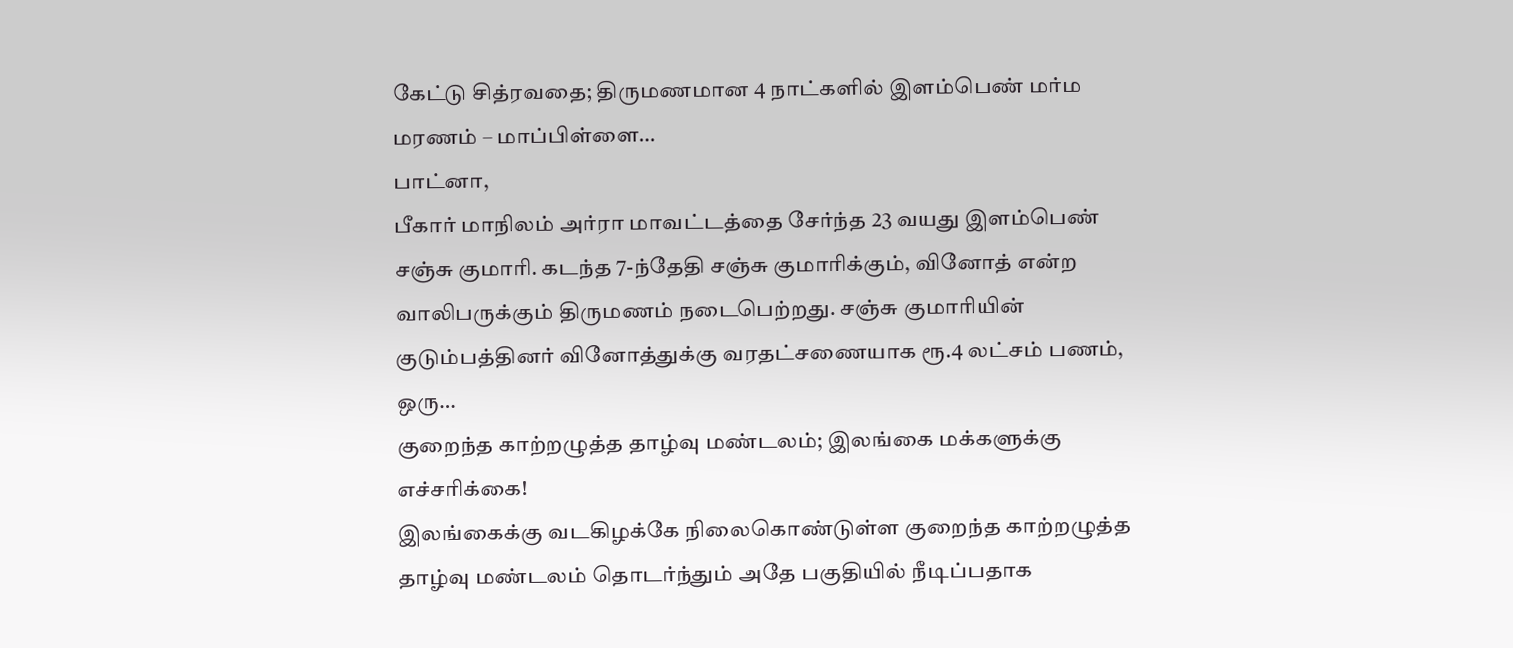கேட்டு சித்ரவதை; திருமணமான 4 நாட்களில் இளம்பெண் மர்ம மரணம் – மாப்பிள்ளை…
பாட்னா,
பீகார் மாநிலம் அர்ரா மாவட்டத்தை சேர்ந்த 23 வயது இளம்பெண் சஞ்சு குமாரி. கடந்த 7-ந்தேதி சஞ்சு குமாரிக்கும், வினோத் என்ற வாலிபருக்கும் திருமணம் நடைபெற்றது. சஞ்சு குமாரியின் குடும்பத்தினர் வினோத்துக்கு வரதட்சணையாக ரூ.4 லட்சம் பணம், ஒரு…
குறைந்த காற்றழுத்த தாழ்வு மண்டலம்; இலங்கை மக்களுக்கு எச்சரிக்கை!
இலங்கைக்கு வடகிழக்கே நிலைகொண்டுள்ள குறைந்த காற்றழுத்த தாழ்வு மண்டலம் தொடர்ந்தும் அதே பகுதியில் நீடிப்பதாக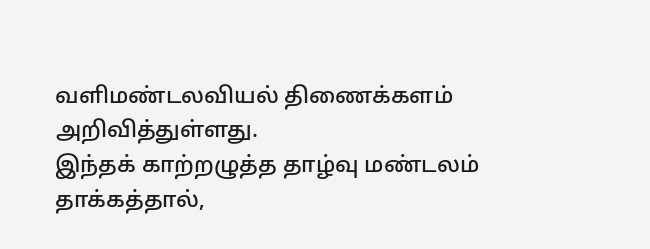வளிமண்டலவியல் திணைக்களம் அறிவித்துள்ளது.
இந்தக் காற்றழுத்த தாழ்வு மண்டலம் தாக்கத்தால்,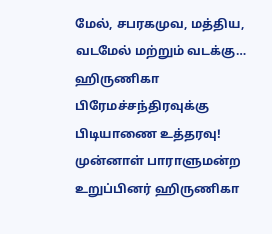மேல், சபரகமுவ, மத்திய, வடமேல் மற்றும் வடக்கு…
ஹிருணிகா பிரேமச்சந்திரவுக்கு பிடியாணை உத்தரவு!
முன்னாள் பாராளுமன்ற உறுப்பினர் ஹிருணிகா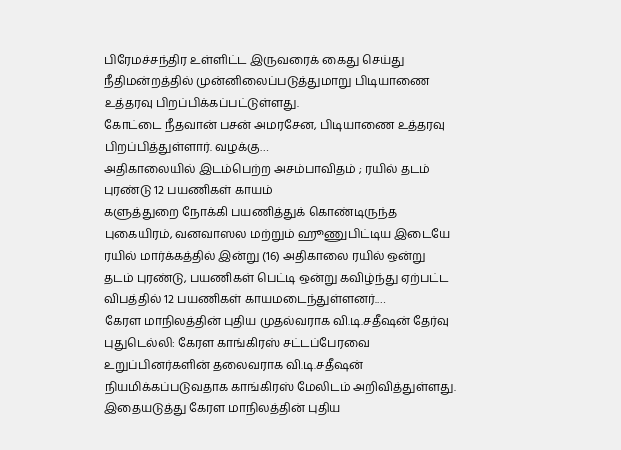பிரேமச்சந்திர உள்ளிட்ட இருவரைக் கைது செய்து நீதிமன்றத்தில் முன்னிலைப்படுத்துமாறு பிடியாணை உத்தரவு பிறப்பிக்கப்பட்டுள்ளது.
கோட்டை நீதவான் பசன் அமரசேன, பிடியாணை உத்தரவு பிறப்பித்துள்ளார். வழக்கு…
அதிகாலையில் இடம்பெற்ற அசம்பாவிதம் ; ரயில் தடம் புரண்டு 12 பயணிகள் காயம்
களுத்துறை நோக்கி பயணித்துக் கொண்டிருந்த புகையிரம், வனவாஸல மற்றும் ஹூணுபிட்டிய இடையே ரயில் மார்க்கத்தில் இன்று (16) அதிகாலை ரயில் ஒன்று தடம் புரண்டு, பயணிகள் பெட்டி ஒன்று கவிழ்ந்து ஏற்பட்ட விபத்தில் 12 பயணிகள் காயமடைந்துள்ளனர்.…
கேரள மாநிலத்தின் புதிய முதல்வராக வி.டி.சதீஷன் தேர்வு
புதுடெல்லி: கேரள காங்கிரஸ் சட்டப்பேரவை உறுப்பினர்களின் தலைவராக வி.டி.சதீஷன் நியமிக்கப்படுவதாக காங்கிரஸ் மேலிடம் அறிவித்துள்ளது. இதையடுத்து கேரள மாநிலத்தின் புதிய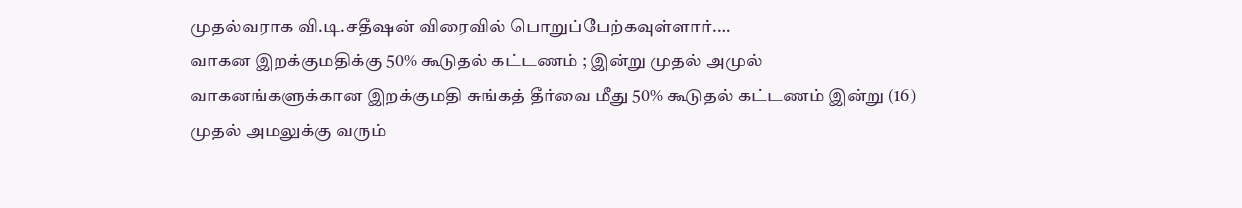முதல்வராக வி.டி.சதீஷன் விரைவில் பொறுப்பேற்கவுள்ளார்.…
வாகன இறக்குமதிக்கு 50% கூடுதல் கட்டணம் ; இன்று முதல் அமுல்
வாகனங்களுக்கான இறக்குமதி சுங்கத் தீர்வை மீது 50% கூடுதல் கட்டணம் இன்று (16) முதல் அமலுக்கு வரும்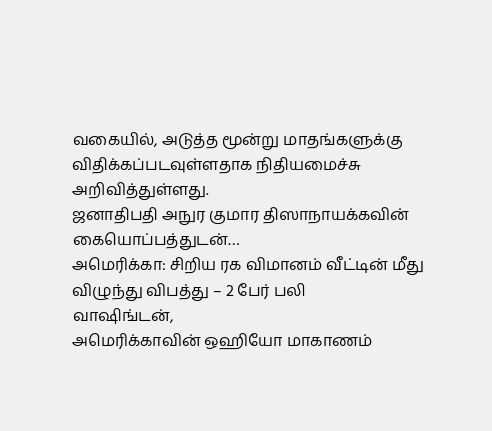வகையில், அடுத்த மூன்று மாதங்களுக்கு விதிக்கப்படவுள்ளதாக நிதியமைச்சு அறிவித்துள்ளது.
ஜனாதிபதி அநுர குமார திஸாநாயக்கவின் கையொப்பத்துடன்…
அமெரிக்கா: சிறிய ரக விமானம் வீட்டின் மீது விழுந்து விபத்து – 2 பேர் பலி
வாஷிங்டன்,
அமெரிக்காவின் ஒஹியோ மாகாணம்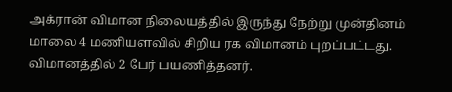அக்ரான் விமான நிலையத்தில் இருந்து நேற்று முன்தினம் மாலை 4 மணியளவில் சிறிய ரக விமானம் புறப்பட்டது. விமானத்தில் 2 பேர் பயணித்தனர்.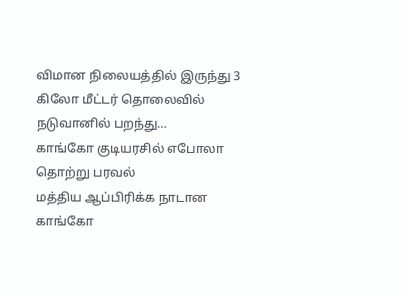விமான நிலையத்தில் இருந்து 3 கிலோ மீட்டர் தொலைவில் நடுவானில் பறந்து…
காங்கோ குடியரசில் எபோலா தொற்று பரவல்
மத்திய ஆப்பிரிக்க நாடான காங்கோ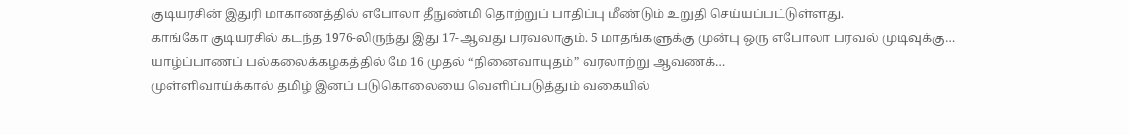குடியரசின் இதுரி மாகாணத்தில் எபோலா தீநுண்மி தொற்றுப் பாதிப்பு மீண்டும் உறுதி செய்யப்பட்டுள்ளது.
காங்கோ குடியரசில் கடந்த 1976-லிருந்து இது 17-ஆவது பரவலாகும். 5 மாதங்களுக்கு முன்பு ஒரு எபோலா பரவல் முடிவுக்கு…
யாழ்ப்பாணப் பல்கலைக்கழகத்தில் மே 16 முதல் “நினைவாயுதம்” வரலாற்று ஆவணக்…
முள்ளிவாய்க்கால் தமிழ் இனப் படுகொலையை வெளிப்படுத்தும் வகையில்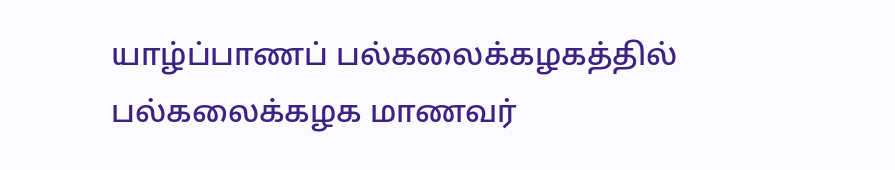யாழ்ப்பாணப் பல்கலைக்கழகத்தில் பல்கலைக்கழக மாணவர்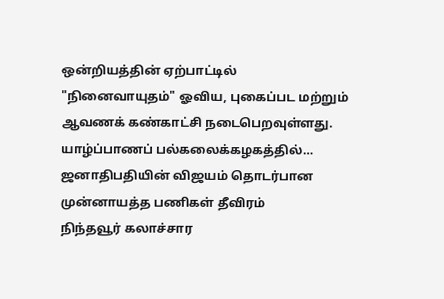ஒன்றியத்தின் ஏற்பாட்டில் "நினைவாயுதம்" ஓவிய, புகைப்பட மற்றும் ஆவணக் கண்காட்சி நடைபெறவுள்ளது.
யாழ்ப்பாணப் பல்கலைக்கழகத்தில்…
ஜனாதிபதியின் விஜயம் தொடர்பான முன்னாயத்த பணிகள் தீவிரம்
நிந்தவூர் கலாச்சார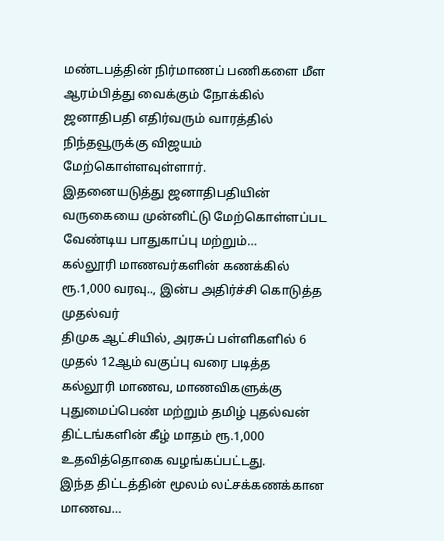மண்டபத்தின் நிர்மாணப் பணிகளை மீள ஆரம்பித்து வைக்கும் நோக்கில் ஜனாதிபதி எதிர்வரும் வாரத்தில் நிந்தவூருக்கு விஜயம் மேற்கொள்ளவுள்ளார்.
இதனையடுத்து ஜனாதிபதியின் வருகையை முன்னிட்டு மேற்கொள்ளப்பட வேண்டிய பாதுகாப்பு மற்றும்…
கல்லூரி மாணவர்களின் கணக்கில் ரூ.1,000 வரவு.., இன்ப அதிர்ச்சி கொடுத்த முதல்வர்
திமுக ஆட்சியில், அரசுப் பள்ளிகளில் 6 முதல் 12ஆம் வகுப்பு வரை படித்த கல்லூரி மாணவ, மாணவிகளுக்கு புதுமைப்பெண் மற்றும் தமிழ் புதல்வன் திட்டங்களின் கீழ் மாதம் ரூ.1,000 உதவித்தொகை வழங்கப்பட்டது.
இந்த திட்டத்தின் மூலம் லட்சக்கணக்கான மாணவ…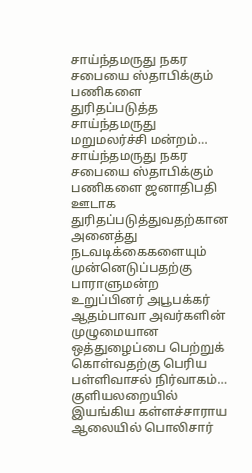சாய்ந்தமருது நகர சபையை ஸ்தாபிக்கும் பணிகளை துரிதப்படுத்த சாய்ந்தமருது மறுமலர்ச்சி மன்றம்…
சாய்ந்தமருது நகர சபையை ஸ்தாபிக்கும் பணிகளை ஜனாதிபதி ஊடாக துரிதப்படுத்துவதற்கான அனைத்து நடவடிக்கைகளையும் முன்னெடுப்பதற்கு பாராளுமன்ற உறுப்பினர் அபூபக்கர் ஆதம்பாவா அவர்களின் முழுமையான ஒத்துழைப்பை பெற்றுக் கொள்வதற்கு பெரிய பள்ளிவாசல் நிர்வாகம்…
குளியலறையில் இயங்கிய கள்ளச்சாராய ஆலையில் பொலிசார்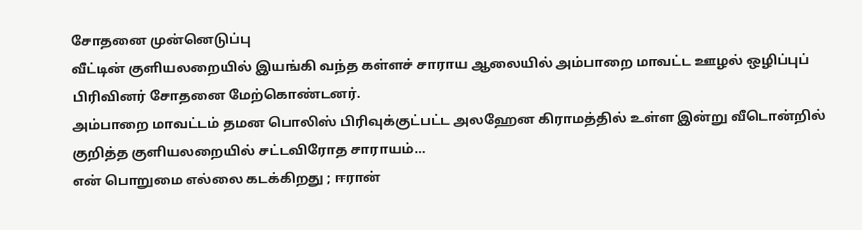சோதனை முன்னெடுப்பு
வீட்டின் குளியலறையில் இயங்கி வந்த கள்ளச் சாராய ஆலையில் அம்பாறை மாவட்ட ஊழல் ஒழிப்புப் பிரிவினர் சோதனை மேற்கொண்டனர்.
அம்பாறை மாவட்டம் தமன பொலிஸ் பிரிவுக்குட்பட்ட அலஹேன கிராமத்தில் உள்ள இன்று வீடொன்றில் குறித்த குளியலறையில் சட்டவிரோத சாராயம்…
என் பொறுமை எல்லை கடக்கிறது ; ஈரான்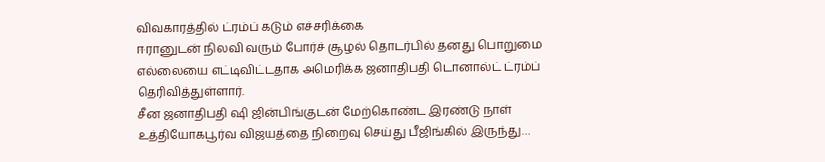விவகாரத்தில் ட்ரம்ப் கடும் எச்சரிக்கை
ஈரானுடன் நிலவி வரும் போர்ச் சூழல் தொடர்பில் தனது பொறுமை எல்லையை எட்டிவிட்டதாக அமெரிக்க ஜனாதிபதி டொனால்ட் ட்ரம்ப் தெரிவித்துள்ளார்.
சீன ஜனாதிபதி ஷி ஜின்பிங்குடன் மேற்கொண்ட இரண்டு நாள் உத்தியோகபூர்வ விஜயத்தை நிறைவு செய்து பீஜிங்கில் இருந்து…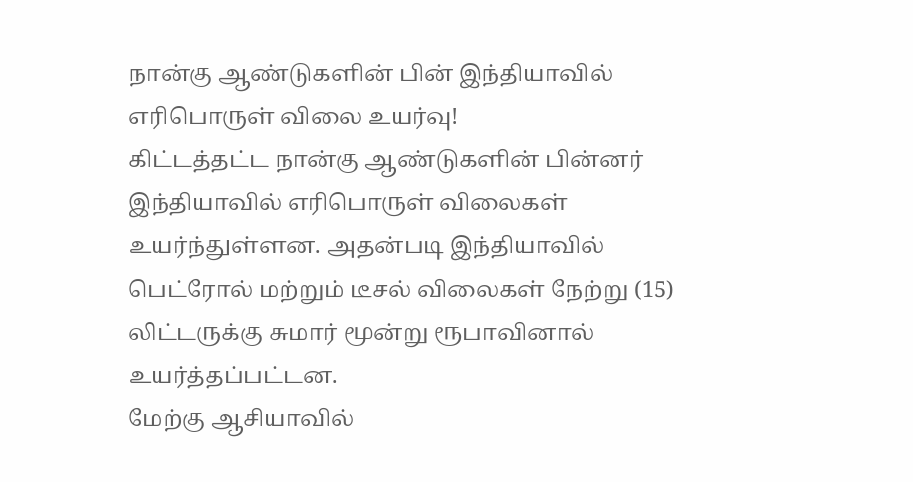நான்கு ஆண்டுகளின் பின் இந்தியாவில் எரிபொருள் விலை உயர்வு!
கிட்டத்தட்ட நான்கு ஆண்டுகளின் பின்னர் இந்தியாவில் எரிபொருள் விலைகள் உயர்ந்துள்ளன. அதன்படி இந்தியாவில் பெட்ரோல் மற்றும் டீசல் விலைகள் நேற்று (15) லிட்டருக்கு சுமார் மூன்று ரூபாவினால் உயர்த்தப்பட்டன.
மேற்கு ஆசியாவில்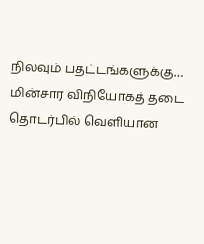நிலவும் பதட்டங்களுக்கு…
மின்சார விநியோகத் தடை தொடர்பில் வெளியான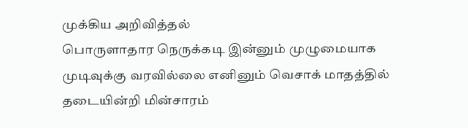முக்கிய அறிவித்தல்
பொருளாதார நெருக்கடி இன்னும் முழுமையாக முடிவுக்கு வரவில்லை எனினும் வெசாக் மாதத்தில் தடையின்றி மின்சாரம்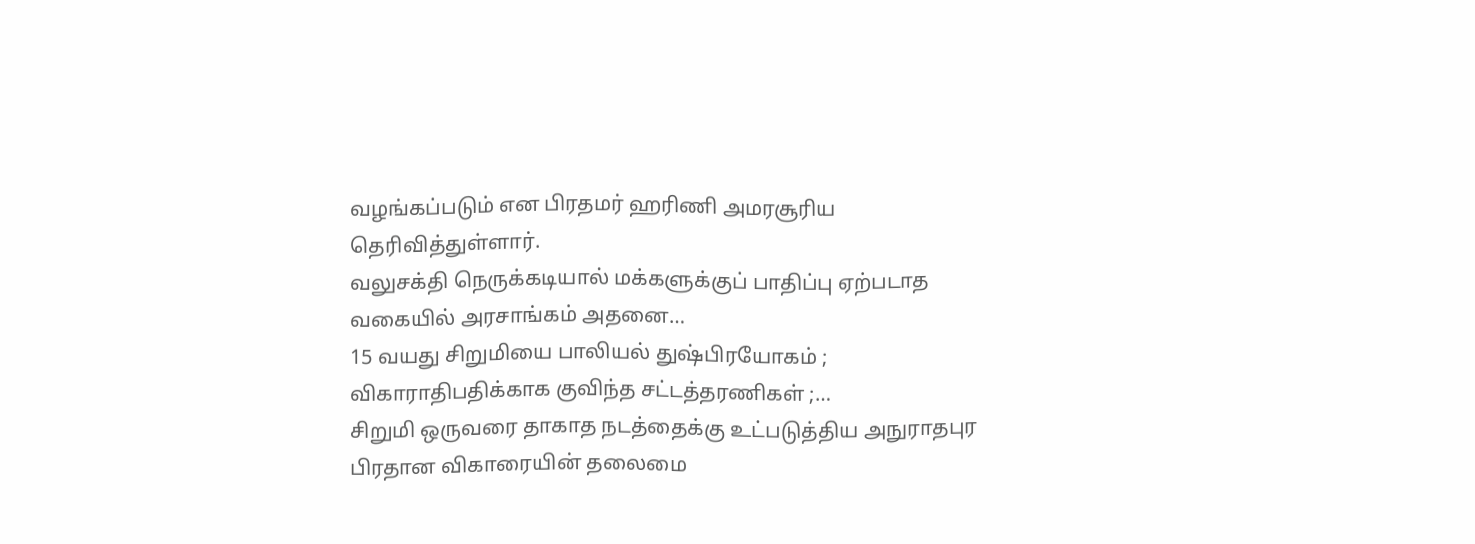வழங்கப்படும் என பிரதமர் ஹரிணி அமரசூரிய தெரிவித்துள்ளார்.
வலுசக்தி நெருக்கடியால் மக்களுக்குப் பாதிப்பு ஏற்படாத வகையில் அரசாங்கம் அதனை…
15 வயது சிறுமியை பாலியல் துஷ்பிரயோகம் ; விகாராதிபதிக்காக குவிந்த சட்டத்தரணிகள் ;…
சிறுமி ஒருவரை தாகாத நடத்தைக்கு உட்படுத்திய அநுராதபுர பிரதான விகாரையின் தலைமை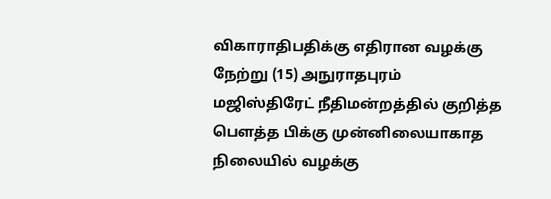விகாராதிபதிக்கு எதிரான வழக்கு நேற்று (15) அநுராதபுரம் மஜிஸ்திரேட் நீதிமன்றத்தில் குறித்த பௌத்த பிக்கு முன்னிலையாகாத நிலையில் வழக்கு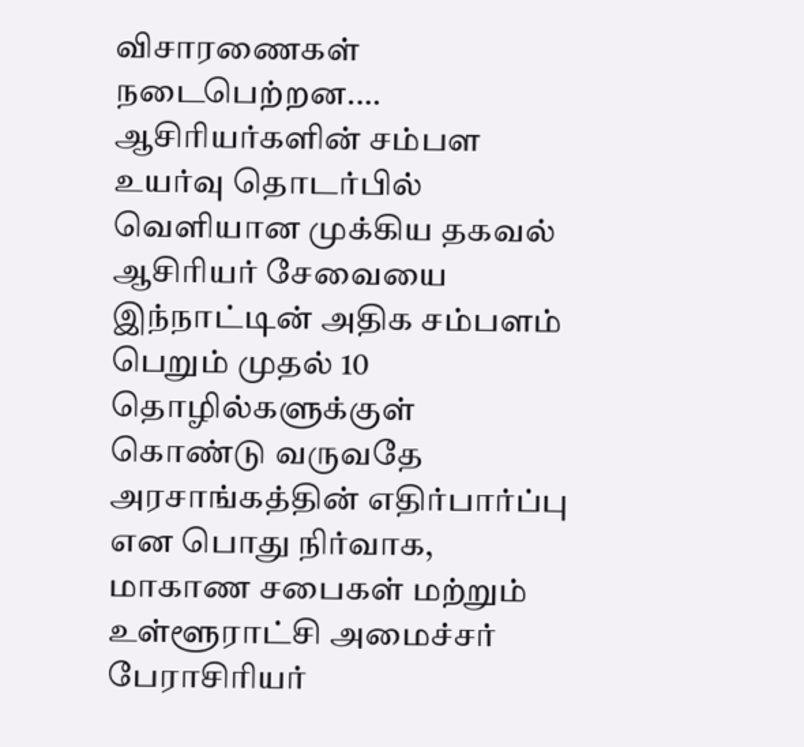விசாரணைகள் நடைபெற்றன.…
ஆசிரியர்களின் சம்பள உயர்வு தொடர்பில் வெளியான முக்கிய தகவல்
ஆசிரியர் சேவையை இந்நாட்டின் அதிக சம்பளம் பெறும் முதல் 10 தொழில்களுக்குள் கொண்டு வருவதே அரசாங்கத்தின் எதிர்பார்ப்பு என பொது நிர்வாக, மாகாண சபைகள் மற்றும் உள்ளூராட்சி அமைச்சர் பேராசிரியர்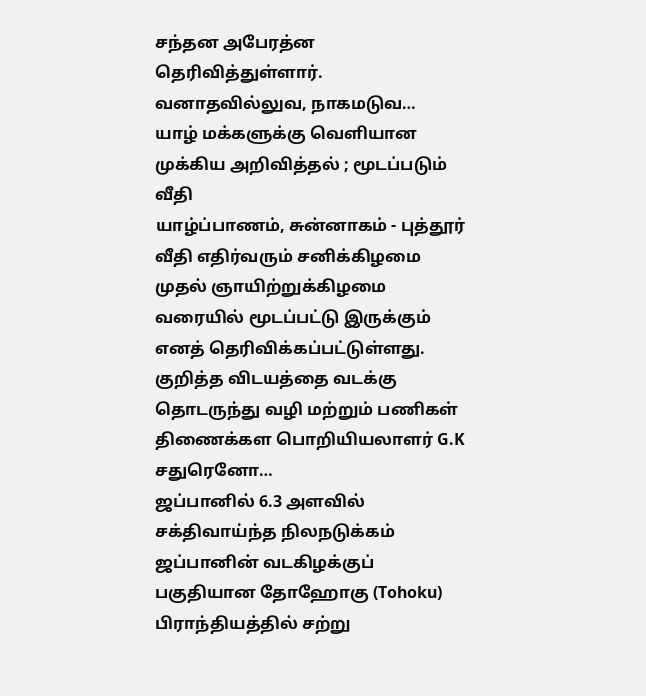சந்தன அபேரத்ன தெரிவித்துள்ளார்.
வனாதவில்லுவ, நாகமடுவ…
யாழ் மக்களுக்கு வெளியான முக்கிய அறிவித்தல் ; மூடப்படும் வீதி
யாழ்ப்பாணம், சுன்னாகம் - புத்தூர் வீதி எதிர்வரும் சனிக்கிழமை முதல் ஞாயிற்றுக்கிழமை வரையில் மூடப்பட்டு இருக்கும் எனத் தெரிவிக்கப்பட்டுள்ளது.
குறித்த விடயத்தை வடக்கு தொடருந்து வழி மற்றும் பணிகள் திணைக்கள பொறியியலாளர் G.K சதுரெனோ…
ஜப்பானில் 6.3 அளவில் சக்திவாய்ந்த நிலநடுக்கம்
ஜப்பானின் வடகிழக்குப் பகுதியான தோஹோகு (Tohoku) பிராந்தியத்தில் சற்று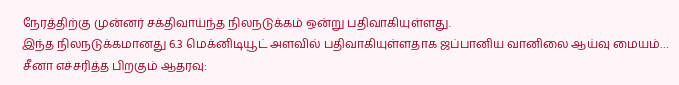நேரத்திற்கு முன்னர் சக்திவாய்ந்த நிலநடுக்கம் ஒன்று பதிவாகியுள்ளது.
இந்த நிலநடுக்கமானது 6.3 மெக்னிடியூட் அளவில் பதிவாகியுள்ளதாக ஜப்பானிய வானிலை ஆய்வு மையம்…
சீனா எச்சரித்த பிறகும் ஆதரவு: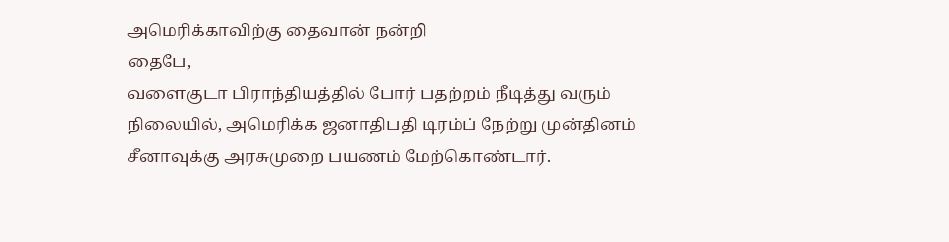அமெரிக்காவிற்கு தைவான் நன்றி
தைபே,
வளைகுடா பிராந்தியத்தில் போர் பதற்றம் நீடித்து வரும் நிலையில், அமெரிக்க ஜனாதிபதி டிரம்ப் நேற்று முன்தினம் சீனாவுக்கு அரசுமுறை பயணம் மேற்கொண்டார்.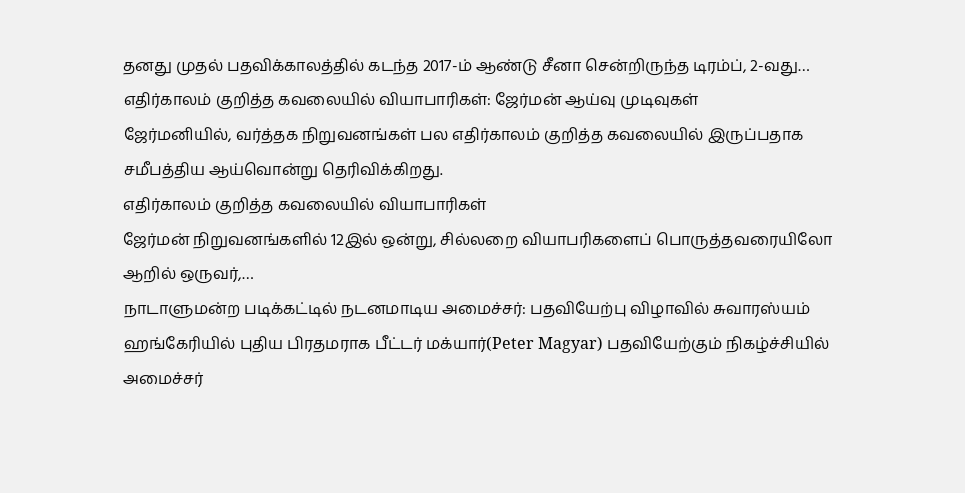தனது முதல் பதவிக்காலத்தில் கடந்த 2017-ம் ஆண்டு சீனா சென்றிருந்த டிரம்ப், 2-வது…
எதிர்காலம் குறித்த கவலையில் வியாபாரிகள்: ஜேர்மன் ஆய்வு முடிவுகள்
ஜேர்மனியில், வர்த்தக நிறுவனங்கள் பல எதிர்காலம் குறித்த கவலையில் இருப்பதாக சமீபத்திய ஆய்வொன்று தெரிவிக்கிறது.
எதிர்காலம் குறித்த கவலையில் வியாபாரிகள்
ஜேர்மன் நிறுவனங்களில் 12இல் ஒன்று, சில்லறை வியாபரிகளைப் பொருத்தவரையிலோ ஆறில் ஒருவர்,…
நாடாளுமன்ற படிக்கட்டில் நடனமாடிய அமைச்சர்: பதவியேற்பு விழாவில் சுவாரஸ்யம்
ஹங்கேரியில் புதிய பிரதமராக பீட்டர் மக்யார்(Peter Magyar) பதவியேற்கும் நிகழ்ச்சியில் அமைச்சர்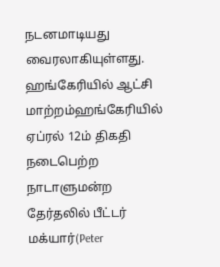நடனமாடியது வைரலாகியுள்ளது.
ஹங்கேரியில் ஆட்சி மாற்றம்ஹங்கேரியில் ஏப்ரல் 12ம் திகதி நடைபெற்ற நாடாளுமன்ற தேர்தலில் பீட்டர் மக்யார்(Peter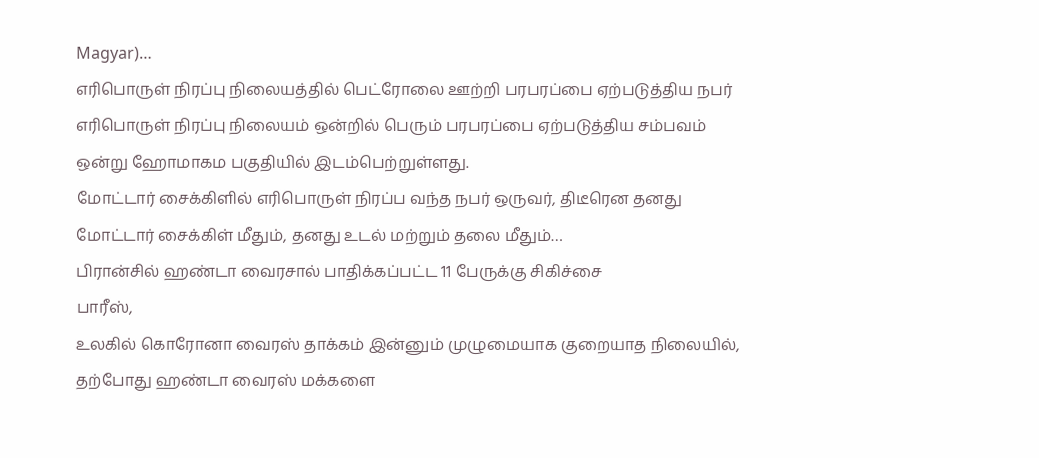Magyar)…
எரிபொருள் நிரப்பு நிலையத்தில் பெட்ரோலை ஊற்றி பரபரப்பை ஏற்படுத்திய நபர்
எரிபொருள் நிரப்பு நிலையம் ஒன்றில் பெரும் பரபரப்பை ஏற்படுத்திய சம்பவம் ஒன்று ஹோமாகம பகுதியில் இடம்பெற்றுள்ளது.
மோட்டார் சைக்கிளில் எரிபொருள் நிரப்ப வந்த நபர் ஒருவர், திடீரென தனது மோட்டார் சைக்கிள் மீதும், தனது உடல் மற்றும் தலை மீதும்…
பிரான்சில் ஹண்டா வைரசால் பாதிக்கப்பட்ட 11 பேருக்கு சிகிச்சை
பாரீஸ்,
உலகில் கொரோனா வைரஸ் தாக்கம் இன்னும் முழுமையாக குறையாத நிலையில், தற்போது ஹண்டா வைரஸ் மக்களை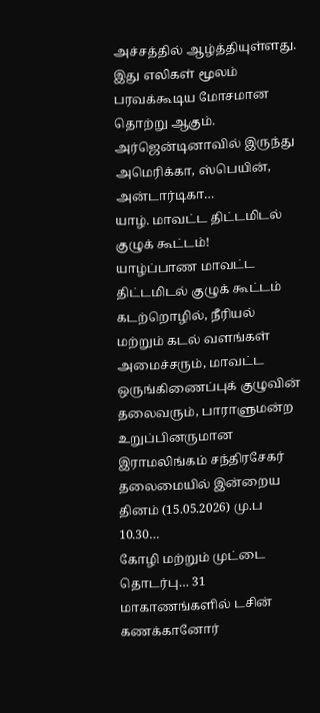அச்சத்தில் ஆழ்த்தியுள்ளது. இது எலிகள் மூலம் பரவக்கூடிய மோசமான தொற்று ஆகும். அர்ஜென்டினாவில் இருந்து அமெரிக்கா, ஸ்பெயின், அன்டார்டிகா…
யாழ். மாவட்ட திட்டமிடல் குழுக் கூட்டம்!
யாழ்ப்பாண மாவட்ட திட்டமிடல் குழுக் கூட்டம் கடற்றொழில், நீரியல் மற்றும் கடல் வளங்கள் அமைச்சரும், மாவட்ட ஒருங்கிணைப்புக் குழுவின் தலைவரும், பாராளுமன்ற உறுப்பினருமான இராமலிங்கம் சந்திரசேகர் தலைமையில் இன்றைய தினம் (15.05.2026) மு.ப 10.30…
கோழி மற்றும் முட்டை தொடர்பு… 31 மாகாணங்களில் டசின் கணக்கானோர்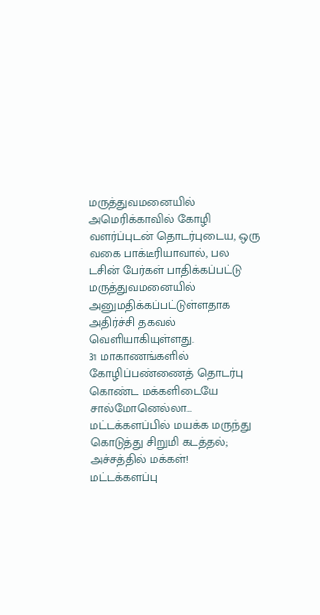மருத்துவமனையில்
அமெரிக்காவில் கோழி வளர்ப்புடன் தொடர்புடைய, ஒரு வகை பாக்டீரியாவால், பல டசின் பேர்கள் பாதிக்கப்பட்டு மருத்துவமனையில் அனுமதிக்கப்பட்டுள்ளதாக அதிர்ச்சி தகவல் வெளியாகியுள்ளது.
31 மாகாணங்களில்
கோழிப்பண்ணைத் தொடர்பு கொண்ட மக்களிடையே சால்மோனெல்லா…
மட்டக்களப்பில் மயக்க மருந்து கொடுத்து சிறுமி கடத்தல்; அச்சத்தில் மக்கள்!
மட்டக்களப்பு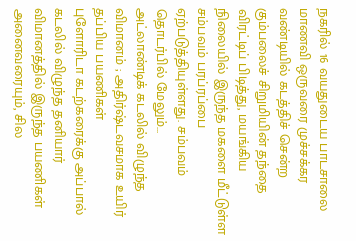நகரில் 16 வயதுடைய பாடசாலை மாணவி ஒருவரை முச்சக்கர வண்டியில் கடத்திச் சென்ற கும்பலைச் சிறுமியின் தந்தை விரட்டிப் பிடித்து, மயங்கிய நிலையில் இருந்த மகளை மீட்டுள்ள சம்பவம் பரப்ரப்பை ஏற்படுத்தியுள்ளது. சம்பவம் தொடர்பில் மேலும்…
அட்லாண்டிக் கடலில் விழுந்த விமானம் ; அதிர்ஷ்டவசமாக உயிர் தப்பிய பயணிகள்
புளோரிடா கடற்கரைக்கு அப்பால் கடலில் விழுந்த தனியார் விமானத்தில் இருந்த பயணிகள் அனைவரையும், சில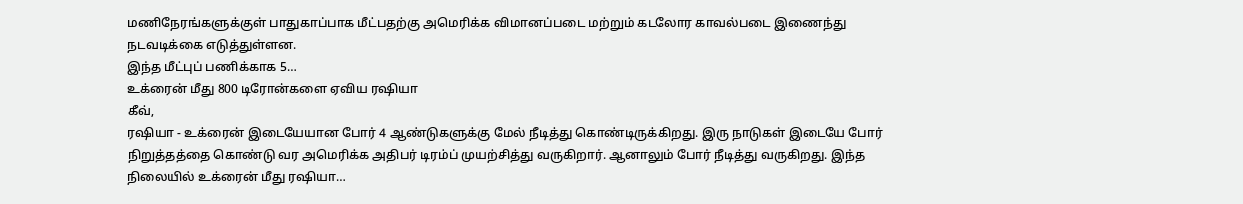மணிநேரங்களுக்குள் பாதுகாப்பாக மீட்பதற்கு அமெரிக்க விமானப்படை மற்றும் கடலோர காவல்படை இணைந்து நடவடிக்கை எடுத்துள்ளன.
இந்த மீட்புப் பணிக்காக 5…
உக்ரைன் மீது 800 டிரோன்களை ஏவிய ரஷியா
கீவ்,
ரஷியா - உக்ரைன் இடையேயான போர் 4 ஆண்டுகளுக்கு மேல் நீடித்து கொண்டிருக்கிறது. இரு நாடுகள் இடையே போர் நிறுத்தத்தை கொண்டு வர அமெரிக்க அதிபர் டிரம்ப் முயற்சித்து வருகிறார். ஆனாலும் போர் நீடித்து வருகிறது. இந்த நிலையில் உக்ரைன் மீது ரஷியா…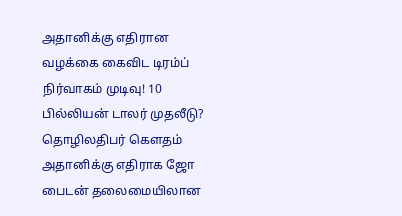அதானிக்கு எதிரான வழக்கை கைவிட டிரம்ப் நிர்வாகம் முடிவு! 10 பில்லியன் டாலர் முதலீடு?
தொழிலதிபர் கெளதம் அதானிக்கு எதிராக ஜோ பைடன் தலைமையிலான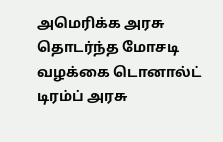அமெரிக்க அரசு தொடர்ந்த மோசடி வழக்கை டொனால்ட் டிரம்ப் அரசு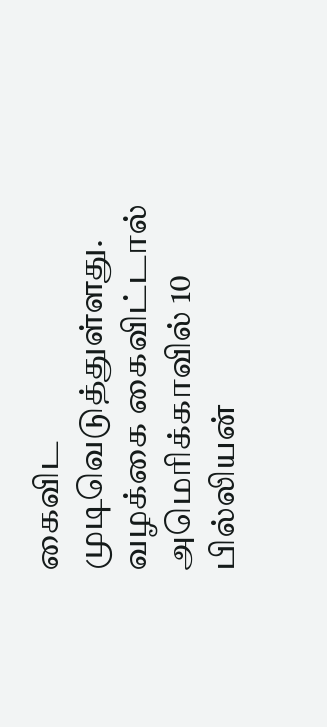கைவிட முடிவெடுத்துள்ளது.
வழக்கை கைவிட்டால் அமெரிக்காவில் 10 பில்லியன்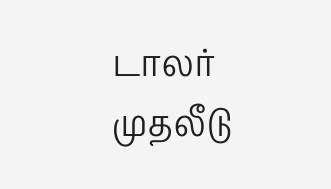டாலர் முதலீடு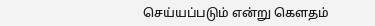செய்யப்படும் என்று கெளதம்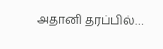அதானி தரப்பில்…